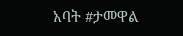አባት #ታመዋል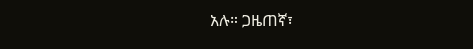አሉ። ጋዜጠኛ፣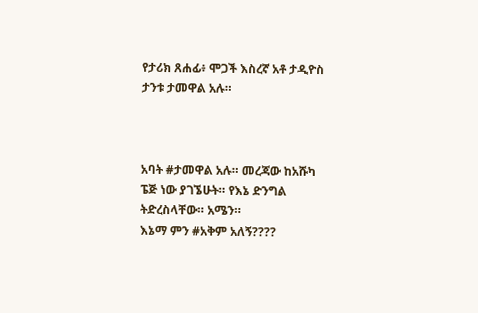የታሪክ ጸሐፊ፥ ሞጋች እስረኛ አቶ ታዲዮስ ታንቱ ታመዋል አሉ።



አባት #ታመዋል አሉ። መረጃው ከአሹካ ፔጅ ነው ያገኜሁት። የእኔ ድንግል ትድረስላቸው። አሜን።
እኔማ ምን #አቅም አለኝ????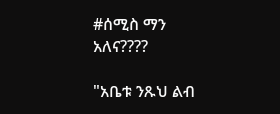#ሰሚስ ማን አለና????

"አቤቱ ንጹህ ልብ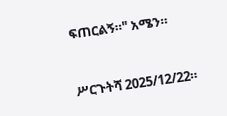ፍጠርልኝ።" አሜን።


ሥርጉትሻ 2025/12/22።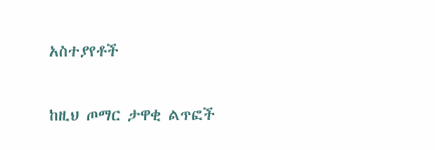አስተያየቶች

ከዚህ ጦማር ታዋቂ ልጥፎች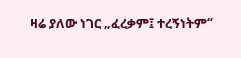ዛሬ ያለው ነገር „ፈረቃም፤ ተረኝነትም“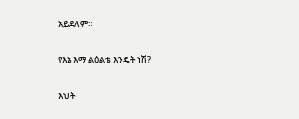አይደለም።

የእኔ እማ ልዕልቴ እንዴት ነሽ?

እህት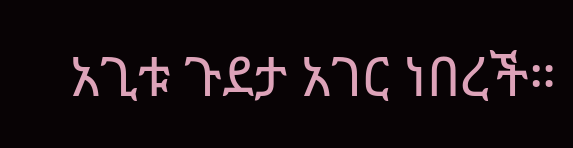አጊቱ ጉደታ አገር ነበረች።